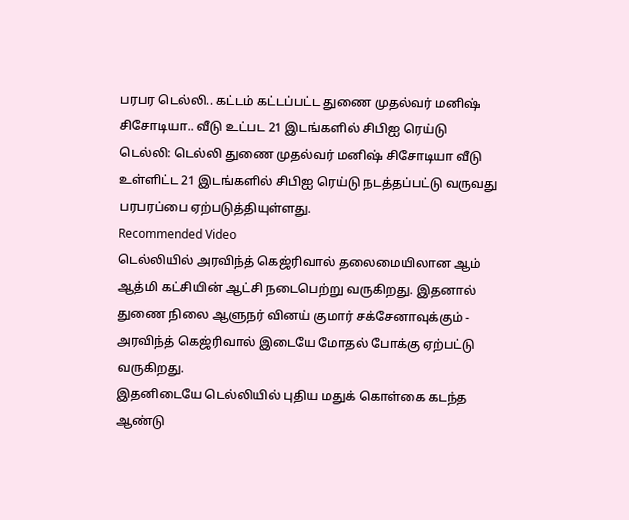பரபர டெல்லி.. கட்டம் கட்டப்பட்ட துணை முதல்வர் மனிஷ் சிசோடியா.. வீடு உட்பட 21 இடங்களில் சிபிஐ ரெய்டு
டெல்லி: டெல்லி துணை முதல்வர் மனிஷ் சிசோடியா வீடு உள்ளிட்ட 21 இடங்களில் சிபிஐ ரெய்டு நடத்தப்பட்டு வருவது பரபரப்பை ஏற்படுத்தியுள்ளது.
Recommended Video
டெல்லியில் அரவிந்த் கெஜ்ரிவால் தலைமையிலான ஆம் ஆத்மி கட்சியின் ஆட்சி நடைபெற்று வருகிறது. இதனால் துணை நிலை ஆளுநர் வினய் குமார் சக்சேனாவுக்கும் - அரவிந்த் கெஜ்ரிவால் இடையே மோதல் போக்கு ஏற்பட்டு வருகிறது.
இதனிடையே டெல்லியில் புதிய மதுக் கொள்கை கடந்த ஆண்டு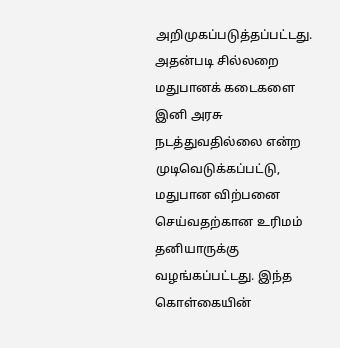அறிமுகப்படுத்தப்பட்டது. அதன்படி சில்லறை மதுபானக் கடைகளை இனி அரசு நடத்துவதில்லை என்ற முடிவெடுக்கப்பட்டு, மதுபான விற்பனை செய்வதற்கான உரிமம் தனியாருக்கு வழங்கப்பட்டது. இந்த கொள்கையின்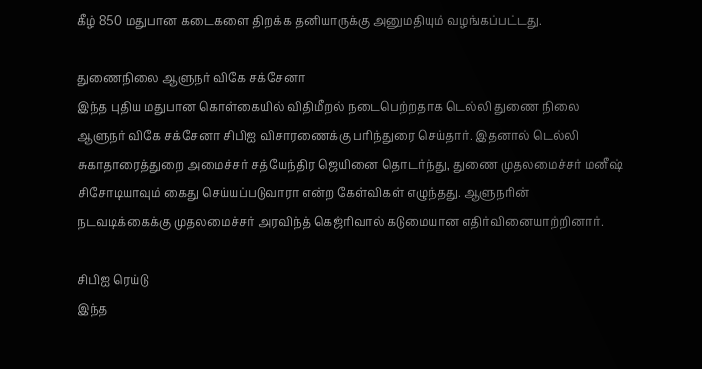கீழ் 850 மதுபான கடைகளை திறக்க தனியாருக்கு அனுமதியும் வழங்கப்பட்டது.

துணைநிலை ஆளுநர் விகே சக்சேனா
இந்த புதிய மதுபான கொள்கையில் விதிமீறல் நடைபெற்றதாக டெல்லி துணை நிலை ஆளுநர் விகே சக்சேனா சிபிஐ விசாரணைக்கு பரிந்துரை செய்தார். இதனால் டெல்லி சுகாதாரைத்துறை அமைச்சர் சத்யேந்திர ஜெயினை தொடர்ந்து, துணை முதலமைச்சர் மனீஷ் சிசோடியாவும் கைது செய்யப்படுவாரா என்ற கேள்விகள் எழுந்தது. ஆளுநரின் நடவடிக்கைக்கு முதலமைச்சர் அரவிந்த் கெஜ்ரிவால் கடுமையான எதிர்வினையாற்றினார்.

சிபிஐ ரெய்டு
இந்த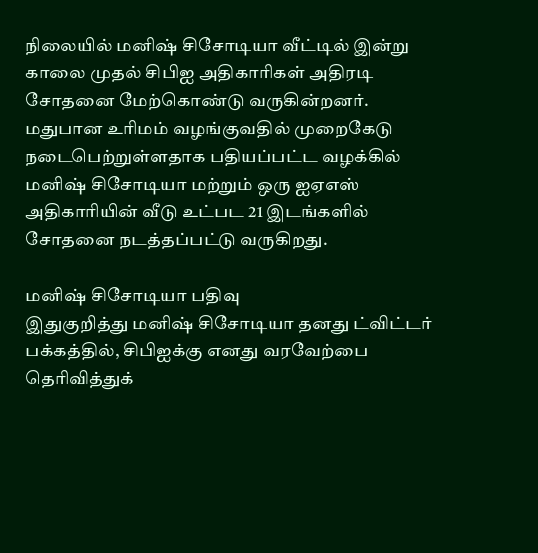நிலையில் மனிஷ் சிசோடியா வீட்டில் இன்று காலை முதல் சிபிஐ அதிகாரிகள் அதிரடி சோதனை மேற்கொண்டு வருகின்றனர். மதுபான உரிமம் வழங்குவதில் முறைகேடு நடைபெற்றுள்ளதாக பதியப்பட்ட வழக்கில் மனிஷ் சிசோடியா மற்றும் ஒரு ஐஏஎஸ் அதிகாரியின் வீடு உட்பட 21 இடங்களில் சோதனை நடத்தப்பட்டு வருகிறது.

மனிஷ் சிசோடியா பதிவு
இதுகுறித்து மனிஷ் சிசோடியா தனது ட்விட்டர் பக்கத்தில், சிபிஐக்கு எனது வரவேற்பை தெரிவித்துக்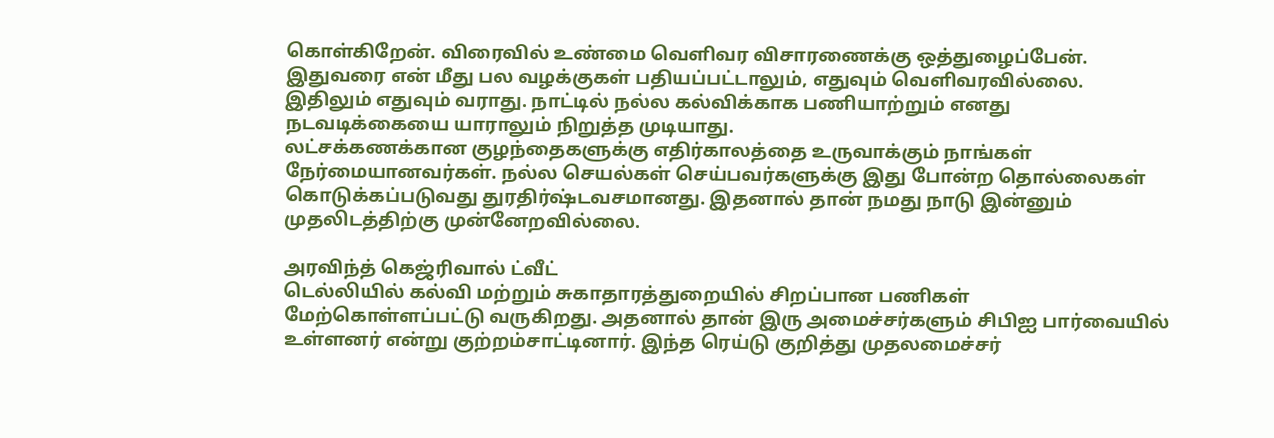கொள்கிறேன். விரைவில் உண்மை வெளிவர விசாரணைக்கு ஒத்துழைப்பேன். இதுவரை என் மீது பல வழக்குகள் பதியப்பட்டாலும், எதுவும் வெளிவரவில்லை. இதிலும் எதுவும் வராது. நாட்டில் நல்ல கல்விக்காக பணியாற்றும் எனது நடவடிக்கையை யாராலும் நிறுத்த முடியாது.
லட்சக்கணக்கான குழந்தைகளுக்கு எதிர்காலத்தை உருவாக்கும் நாங்கள் நேர்மையானவர்கள். நல்ல செயல்கள் செய்பவர்களுக்கு இது போன்ற தொல்லைகள் கொடுக்கப்படுவது துரதிர்ஷ்டவசமானது. இதனால் தான் நமது நாடு இன்னும் முதலிடத்திற்கு முன்னேறவில்லை.

அரவிந்த் கெஜ்ரிவால் ட்வீட்
டெல்லியில் கல்வி மற்றும் சுகாதாரத்துறையில் சிறப்பான பணிகள் மேற்கொள்ளப்பட்டு வருகிறது. அதனால் தான் இரு அமைச்சர்களும் சிபிஐ பார்வையில் உள்ளனர் என்று குற்றம்சாட்டினார். இந்த ரெய்டு குறித்து முதலமைச்சர்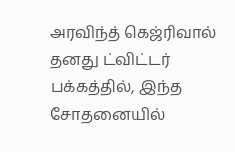அரவிந்த் கெஜ்ரிவால் தனது ட்விட்டர் பக்கத்தில், இந்த சோதனையில்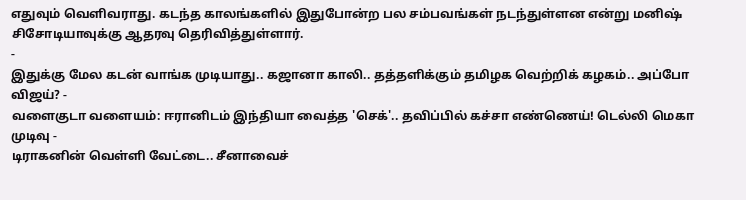எதுவும் வெளிவராது. கடந்த காலங்களில் இதுபோன்ற பல சம்பவங்கள் நடந்துள்ளன என்று மனிஷ் சிசோடியாவுக்கு ஆதரவு தெரிவித்துள்ளார்.
-
இதுக்கு மேல கடன் வாங்க முடியாது.. கஜானா காலி.. தத்தளிக்கும் தமிழக வெற்றிக் கழகம்.. அப்போ விஜய்? -
வளைகுடா வளையம்: ஈரானிடம் இந்தியா வைத்த 'செக்'.. தவிப்பில் கச்சா எண்ணெய்! டெல்லி மெகா முடிவு -
டிராகனின் வெள்ளி வேட்டை.. சீனாவைச்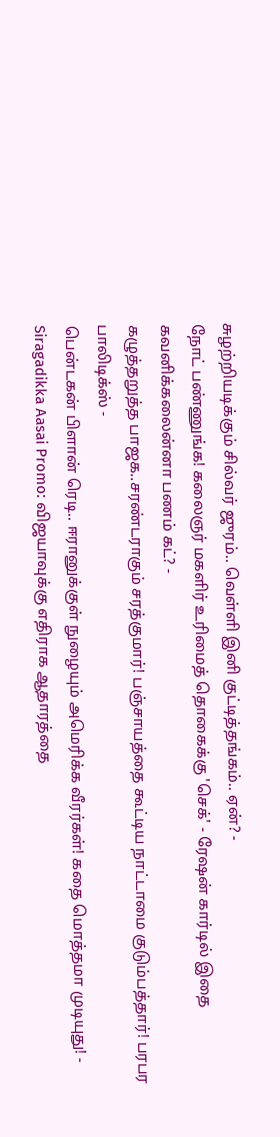சுழற்றியடிக்கும் சில்வர் ஜுரம்.. வெள்ளி இனி குட்டித்தங்கம்.. ஏன்? -
நோட் பண்ணுங்க! கலைஞர் மகளிர் உரிமைத் தொகைக்கு 'செக்' - ரேஷன் கார்டில் இதை கவனிக்கலைன்னா பணம் கட்? -
கழுத்தறுத்த பாஜக..சரண்டராகும் சரத்குமார்! பஞ்சாயத்தை கூட்டிய நாட்டாமை குடும்பத்தார்! பரபர பாலிடிக்ஸ் -
பென்டகன் பிளான் ரெடி.. ஈரானுக்குள் நுழையும் அமெரிக்க வீரர்கள்! கதை மொத்தமா முடியுது! -
Siragadikka Aasai Promo: விஜயாவுக்கு எதிராக ஆதாரத்தை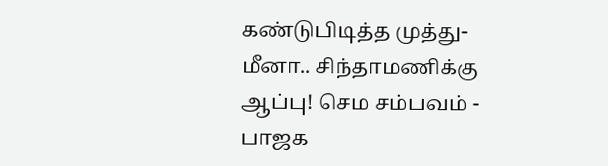கண்டுபிடித்த முத்து- மீனா.. சிந்தாமணிக்கு ஆப்பு! செம சம்பவம் -
பாஜக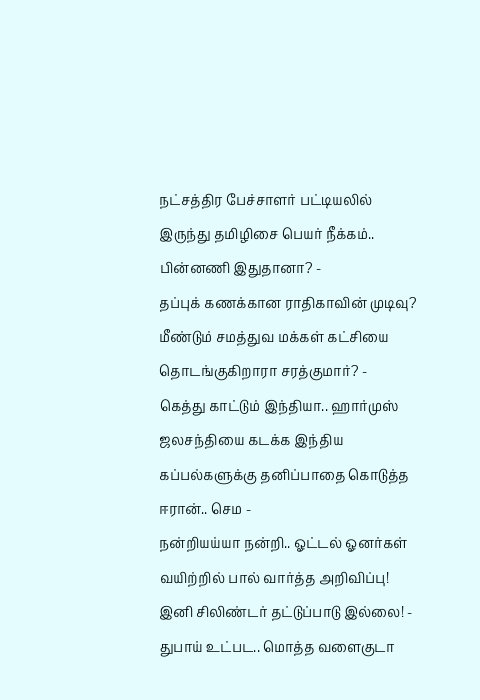நட்சத்திர பேச்சாளர் பட்டியலில் இருந்து தமிழிசை பெயர் நீக்கம்.. பின்னணி இதுதானா? -
தப்புக் கணக்கான ராதிகாவின் முடிவு? மீண்டும் சமத்துவ மக்கள் கட்சியை தொடங்குகிறாரா சரத்குமார்? -
கெத்து காட்டும் இந்தியா.. ஹார்முஸ் ஜலசந்தியை கடக்க இந்திய கப்பல்களுக்கு தனிப்பாதை கொடுத்த ஈரான்.. செம -
நன்றியய்யா நன்றி.. ஓட்டல் ஓனர்கள் வயிற்றில் பால் வார்த்த அறிவிப்பு! இனி சிலிண்டர் தட்டுப்பாடு இல்லை! -
துபாய் உட்பட.. மொத்த வளைகுடா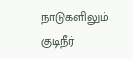நாடுகளிலும் குடிநீர்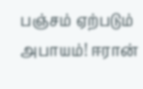பஞ்சம் ஏற்படும் அபாயம்! ஈரான்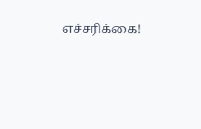எச்சரிக்கை!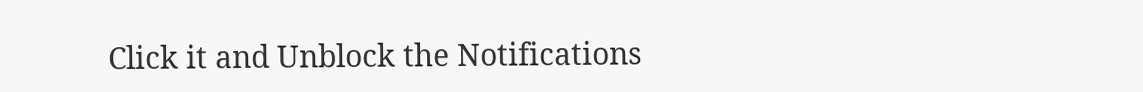Click it and Unblock the Notifications